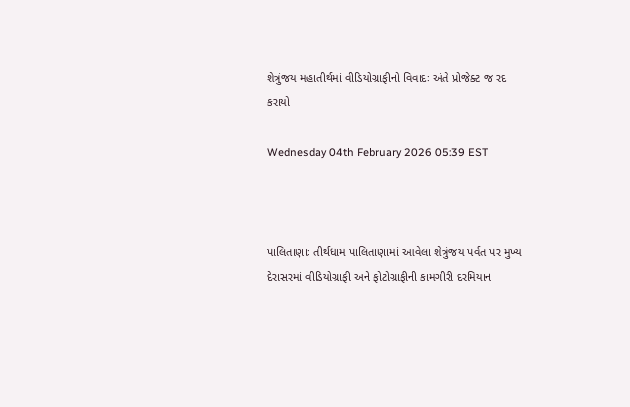શેત્રુંજય મહાતીર્થમાં વીડિયોગ્રાફીનો વિવાદઃ અંતે પ્રોજેક્ટ જ રદ કરાયો

Wednesday 04th February 2026 05:39 EST



પાલિતાણાઃ તીર્થધામ પાલિતાણામાં આવેલા શેત્રુંજય પર્વત પર મુખ્ય દેરાસરમાં વીડિયોગ્રાફી અને ફોટોગ્રાફીની કામગીરી દરમિયાન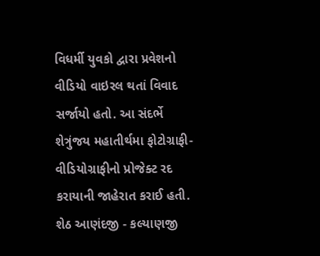વિધર્મી યુવકો દ્વારા પ્રવેશનો વીડિયો વાઇરલ થતાં વિવાદ સર્જાયો હતો. આ સંદર્ભે શેત્રુંજય મહાતીર્થમા ફોટોગ્રાફી-વીડિયોગ્રાફીનો પ્રોજેક્ટ રદ કરાયાની જાહેરાત કરાઈ હતી. શેઠ આણંદજી - કલ્યાણજી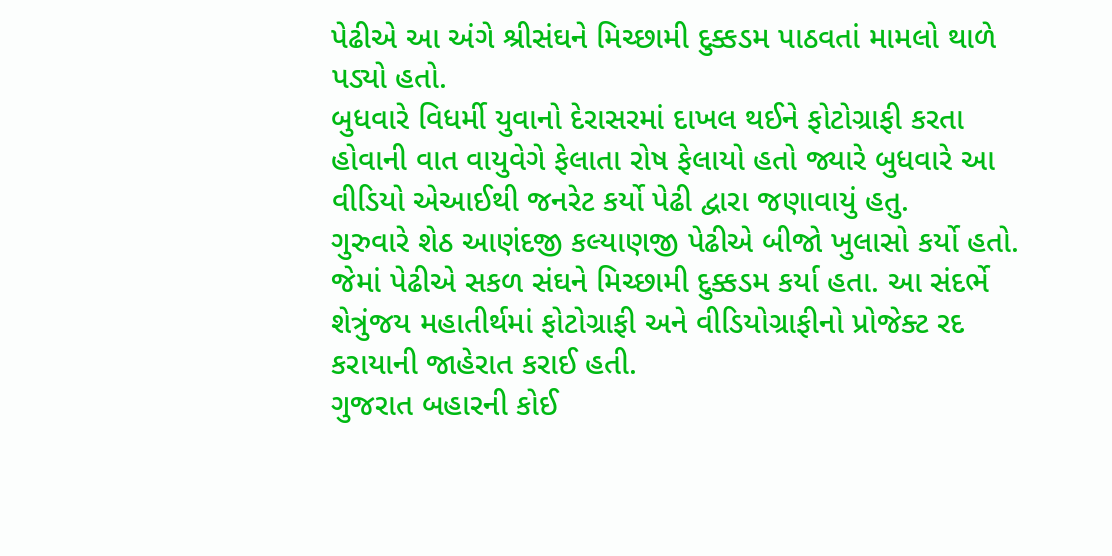પેઢીએ આ અંગે શ્રીસંઘને મિચ્છામી દુક્કડમ પાઠવતાં મામલો થાળે પડ્યો હતો.
બુધવારે વિધર્મી યુવાનો દેરાસરમાં દાખલ થઈને ફોટોગ્રાફી કરતા હોવાની વાત વાયુવેગે ફેલાતા રોષ ફેલાયો હતો જ્યારે બુધવારે આ વીડિયો એઆઈથી જનરેટ કર્યો પેઢી દ્વારા જણાવાયું હતુ.
ગુરુવારે શેઠ આણંદજી કલ્યાણજી પેઢીએ બીજો ખુલાસો કર્યો હતો. જેમાં પેઢીએ સકળ સંઘને મિચ્છામી દુક્કડમ કર્યા હતા. આ સંદર્ભે શેત્રુંજય મહાતીર્થમાં ફોટોગ્રાફી અને વીડિયોગ્રાફીનો પ્રોજેક્ટ રદ કરાયાની જાહેરાત કરાઈ હતી.
ગુજરાત બહારની કોઈ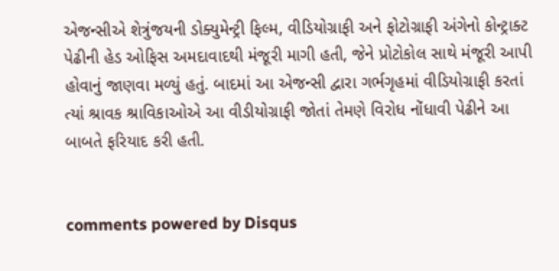એજન્સીએ શેત્રુંજયની ડોક્યુમેન્ટ્રી ફિલ્મ, વીડિયોગ્રાફી અને ફોટોગ્રાફી અંગેનો કોન્ટ્રાક્ટ પેઢીની હેડ ઓફિસ અમદાવાદથી મંજૂરી માગી હતી, જેને પ્રોટોકોલ સાથે મંજૂરી આપી હોવાનું જાણવા મળ્યું હતું. બાદમાં આ એજન્સી દ્વારા ગર્ભગૃહમાં વીડિયોગ્રાફી કરતાં ત્યાં શ્રાવક શ્રાવિકાઓએ આ વીડીયોગ્રાફી જોતાં તેમણે વિરોધ નોંધાવી પેઢીને આ બાબતે ફરિયાદ કરી હતી.


comments powered by Disqus